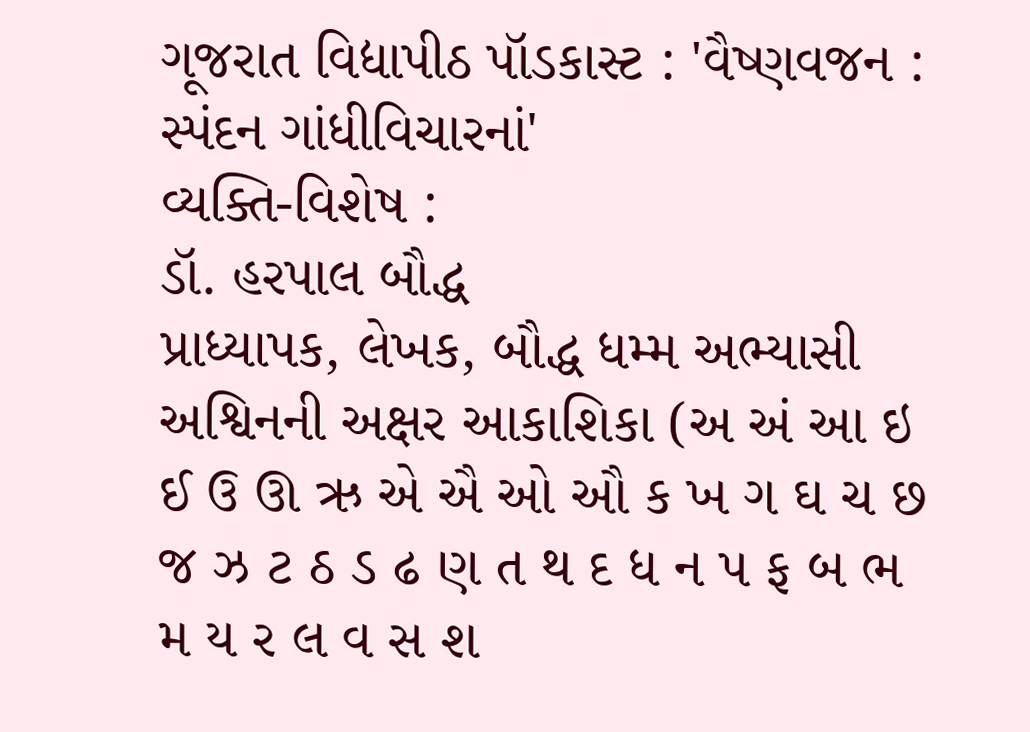ગૂજરાત વિદ્યાપીઠ પૉડકાસ્ટ : 'વૈષ્ણવજન : સ્પંદન ગાંધીવિચારનાં'
વ્યક્તિ-વિશેષ :
ડૉ. હરપાલ બૌદ્ધ
પ્રાધ્યાપક, લેખક, બૌદ્ધ ધમ્મ અભ્યાસી
અશ્વિનની અક્ષર આકાશિકા (અ અં આ ઇ ઈ ઉ ઊ ઋ એ ઐ ઓ ઔ ક ખ ગ ઘ ચ છ જ ઝ ટ ઠ ડ ઢ ણ ત થ દ ધ ન પ ફ બ ભ મ ય ર લ વ સ શ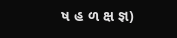ષ હ ળ ક્ષ જ્ઞ)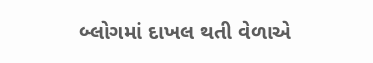બ્લોગમાં દાખલ થતી વેળાએ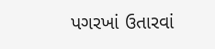પગરખાં ઉતારવાં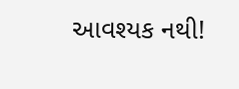આવશ્યક નથી!